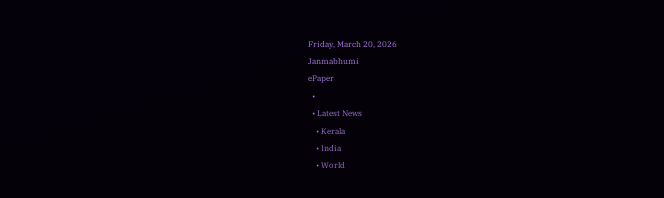Friday, March 20, 2026
Janmabhumi
ePaper
  •
  • Latest News
    • Kerala
    • India
    • World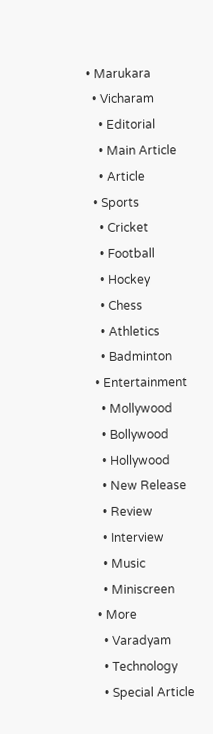• Marukara
  • Vicharam
    • Editorial
    • Main Article
    • Article
  • Sports
    • Cricket
    • Football
    • Hockey
    • Chess
    • Athletics
    • Badminton
  • Entertainment
    • Mollywood
    • Bollywood
    • Hollywood
    • New Release
    • Review
    • Interview
    • Music
    • Miniscreen
  • More
    • Varadyam
    • Technology
    • Special Article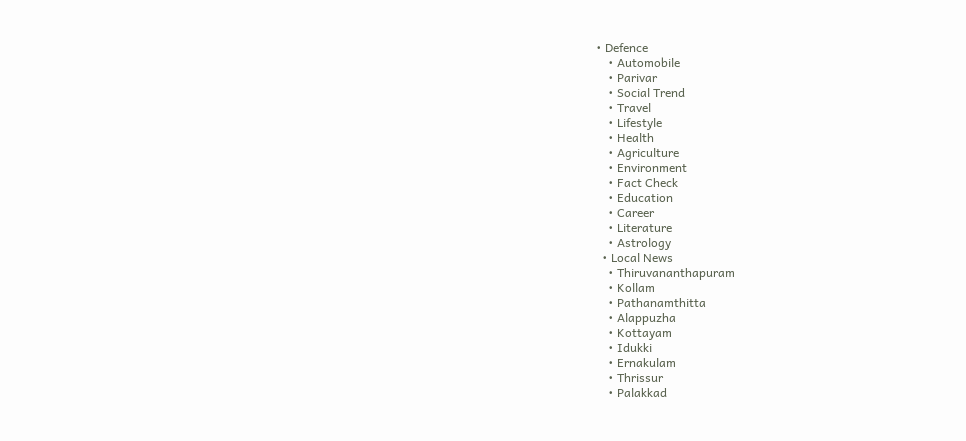• Defence
    • Automobile
    • Parivar
    • Social Trend
    • Travel
    • Lifestyle
    • Health
    • Agriculture
    • Environment
    • Fact Check
    • Education
    • Career
    • Literature
    • Astrology
  • Local News
    • Thiruvananthapuram
    • Kollam
    • Pathanamthitta
    • Alappuzha
    • Kottayam
    • Idukki
    • Ernakulam
    • Thrissur
    • Palakkad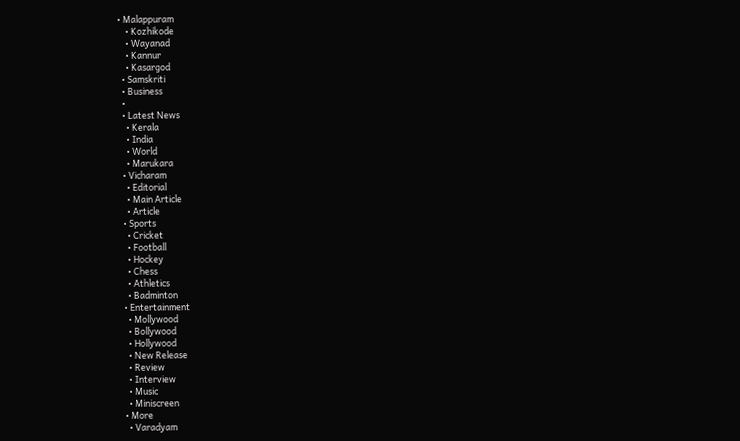• Malappuram
    • Kozhikode
    • Wayanad
    • Kannur
    • Kasargod
  • Samskriti
  • Business
  •
  • Latest News
    • Kerala
    • India
    • World
    • Marukara
  • Vicharam
    • Editorial
    • Main Article
    • Article
  • Sports
    • Cricket
    • Football
    • Hockey
    • Chess
    • Athletics
    • Badminton
  • Entertainment
    • Mollywood
    • Bollywood
    • Hollywood
    • New Release
    • Review
    • Interview
    • Music
    • Miniscreen
  • More
    • Varadyam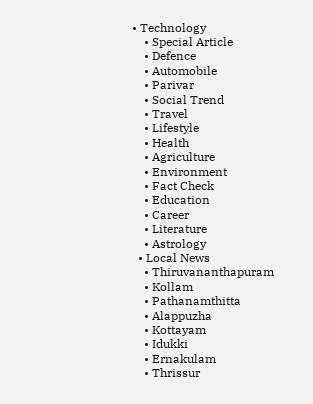• Technology
    • Special Article
    • Defence
    • Automobile
    • Parivar
    • Social Trend
    • Travel
    • Lifestyle
    • Health
    • Agriculture
    • Environment
    • Fact Check
    • Education
    • Career
    • Literature
    • Astrology
  • Local News
    • Thiruvananthapuram
    • Kollam
    • Pathanamthitta
    • Alappuzha
    • Kottayam
    • Idukki
    • Ernakulam
    • Thrissur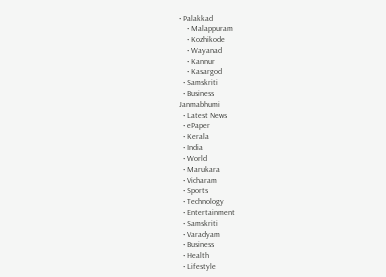• Palakkad
    • Malappuram
    • Kozhikode
    • Wayanad
    • Kannur
    • Kasargod
  • Samskriti
  • Business
Janmabhumi
  • Latest News
  • ePaper
  • Kerala
  • India
  • World
  • Marukara
  • Vicharam
  • Sports
  • Technology
  • Entertainment
  • Samskriti
  • Varadyam
  • Business
  • Health
  • Lifestyle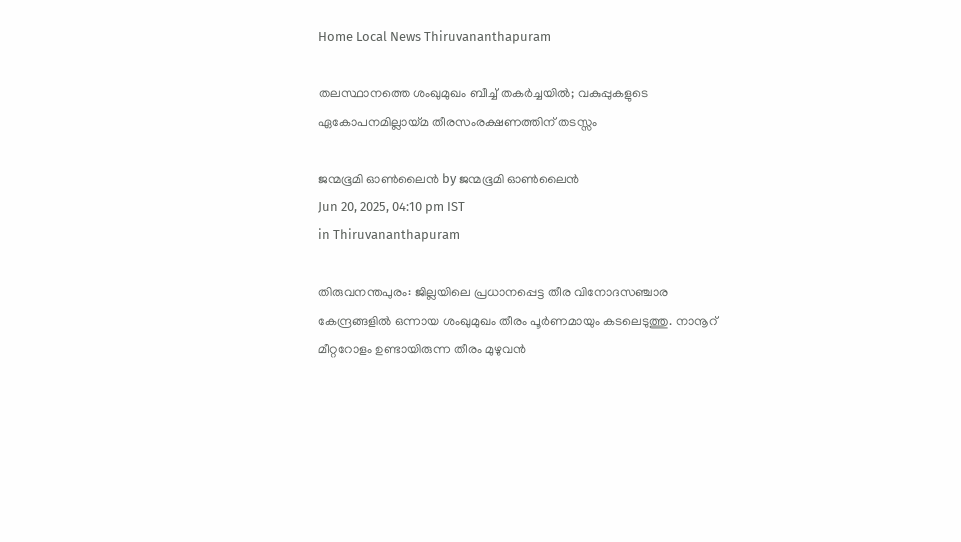Home Local News Thiruvananthapuram

തലസ്ഥാനത്തെ ശംഖുമുഖം ബീച്ച് തകര്‍ച്ചയില്‍; വകുപ്പുകളുടെ ഏകോപനമില്ലായ്‌മ തീരസംരക്ഷണത്തിന് തടസ്സം

ജന്മഭൂമി ഓണ്‍ലൈന്‍ by ജന്മഭൂമി ഓണ്‍ലൈന്‍
Jun 20, 2025, 04:10 pm IST
in Thiruvananthapuram

തിരുവനന്തപുരം: ജില്ലയിലെ പ്രധാനപ്പെട്ട തീര വിനോദസഞ്ചാര കേന്ദ്രങ്ങളില്‍ ഒന്നായ ശംഖുമുഖം തീരം പൂര്‍ണമായും കടലെടുത്തു. നാനൂറ് മീറ്ററോളം ഉണ്ടായിരുന്ന തീരം മുഴുവന്‍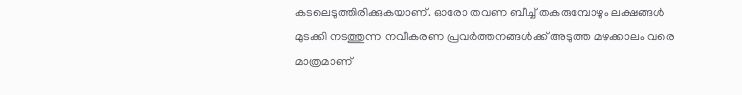കടലെടുത്തിരിക്കുകയാണ്. ഓരോ തവണ ബീച്ച് തകരുമ്പോഴും ലക്ഷങ്ങള്‍ മുടക്കി നടത്തുന്ന നവീകരണ പ്രവര്‍ത്തനങ്ങള്‍ക്ക് അടുത്ത മഴക്കാലം വരെ മാത്രമാണ്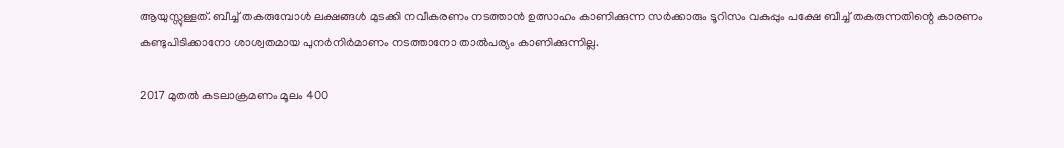ആയുസ്സുള്ളത്. ബീച്ച് തകരുമ്പോള്‍ ലക്ഷങ്ങള്‍ മുടക്കി നവീകരണം നടത്താന്‍ ഉത്സാഹം കാണിക്കുന്ന സര്‍ക്കാരും ടൂറിസം വകുപ്പും പക്ഷേ ബീച്ച് തകരുന്നതിന്റെ കാരണം കണ്ടുപിടിക്കാനോ ശാശ്വതമായ പുനര്‍നിര്‍മാണം നടത്താനോ താല്‍പര്യം കാണിക്കുന്നില്ല.

2017 മുതല്‍ കടലാക്രമണം മൂലം 400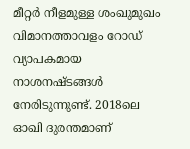മീറ്റര്‍ നീളമുള്ള ശംഖുമുഖം വിമാനത്താവളം റോഡ് വ്യാപകമായ നാശനഷ്ടങ്ങള്‍ നേരിടുന്നുണ്ട്. 2018ലെ ഓഖി ദുരന്തമാണ്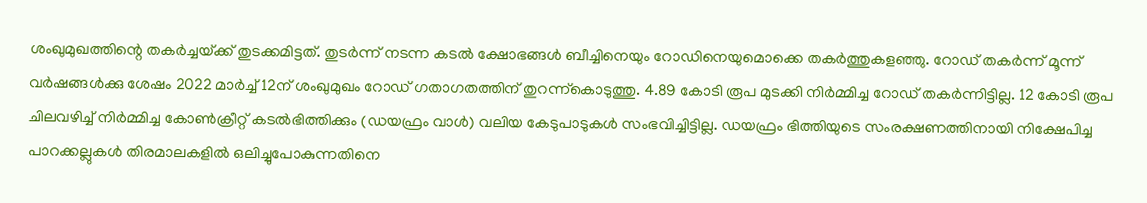ശംഖുമുഖത്തിന്റെ തകര്‍ച്ചയ്‌ക്ക് തുടക്കമിട്ടത്. തുടര്‍ന്ന് നടന്ന കടല്‍ ക്ഷോഭങ്ങള്‍ ബീച്ചിനെയും റോഡിനെയുമൊക്കെ തകര്‍ത്തുകളഞ്ഞു. റോഡ് തകര്‍ന്ന് മൂന്ന് വര്‍ഷങ്ങള്‍ക്കു ശേഷം 2022 മാര്‍ച്ച് 12ന് ശംഖുമുഖം റോഡ് ഗതാഗതത്തിന് തുറന്ന്‌കൊടുത്തു. 4.89 കോടി രൂപ മുടക്കി നിര്‍മ്മിച്ച റോഡ് തകര്‍ന്നിട്ടില്ല. 12 കോടി രൂപ ചിലവഴിച്ച് നിര്‍മ്മിച്ച കോണ്‍ക്രീറ്റ് കടല്‍ഭിത്തിക്കും (ഡയഫ്രം വാള്‍) വലിയ കേടുപാടുകള്‍ സംഭവിച്ചിട്ടില്ല. ഡയഫ്രം ഭിത്തിയുടെ സംരക്ഷണത്തിനായി നിക്ഷേപിച്ച പാറക്കല്ലുകള്‍ തിരമാലകളില്‍ ഒലിച്ചുപോകുന്നതിനെ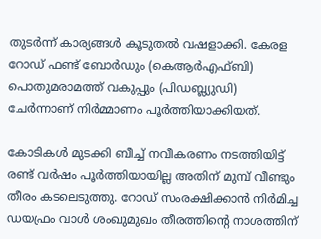തുടര്‍ന്ന് കാര്യങ്ങള്‍ കൂടുതല്‍ വഷളാക്കി. കേരള റോഡ് ഫണ്ട് ബോര്‍ഡും (കെആര്‍എഫ്ബി) പൊതുമരാമത്ത് വകുപ്പും (പിഡബ്ല്യുഡി) ചേര്‍ന്നാണ് നിര്‍മ്മാണം പൂര്‍ത്തിയാക്കിയത്.

കോടികള്‍ മുടക്കി ബീച്ച് നവീകരണം നടത്തിയിട്ട് രണ്ട് വര്‍ഷം പൂര്‍ത്തിയായില്ല അതിന് മുമ്പ് വീണ്ടും തീരം കടലെടുത്തു. റോഡ് സംരക്ഷിക്കാന്‍ നിര്‍മിച്ച ഡയഫ്രം വാള്‍ ശംഖുമുഖം തീരത്തിന്റെ നാശത്തിന്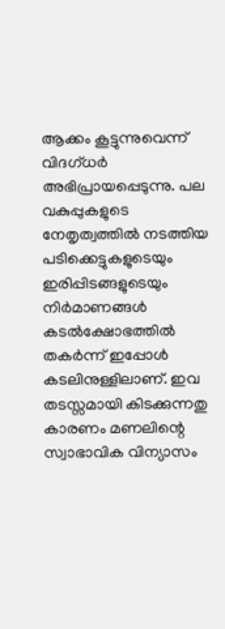ആക്കം കൂട്ടുന്നുവെന്ന് വിദഗ്ധര്‍ അഭിപ്രായപ്പെടുന്നു. പല വകുപ്പുകളുടെ നേതൃത്വത്തില്‍ നടത്തിയ പടിക്കെട്ടുകളുടെയും ഇരിപ്പിടങ്ങളുടെയും നിര്‍മാണങ്ങള്‍ കടല്‍ക്ഷോഭത്തില്‍ തകര്‍ന്ന് ഇപ്പോള്‍ കടലിനുള്ളിലാണ്. ഇവ തടസ്സമായി കിടക്കുന്നതു കാരണം മണലിന്റെ സ്വാഭാവിക വിന്യാസം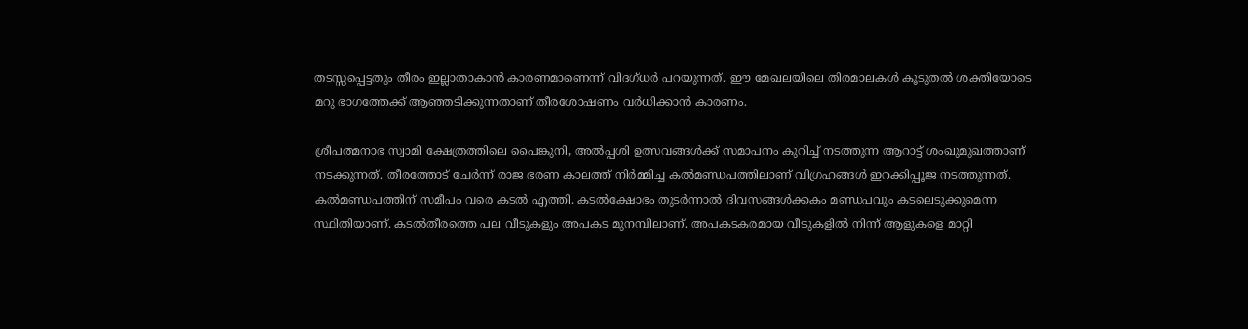തടസ്സപ്പെട്ടതും തീരം ഇല്ലാതാകാന്‍ കാരണമാണെന്ന് വിദഗ്ധര്‍ പറയുന്നത്. ഈ മേഖലയിലെ തിരമാലകള്‍ കൂടുതല്‍ ശക്തിയോടെ മറു ഭാഗത്തേക്ക് ആഞ്ഞടിക്കുന്നതാണ് തീരശോഷണം വര്‍ധിക്കാന്‍ കാരണം.

ശ്രീപത്മനാഭ സ്വാമി ക്ഷേത്രത്തിലെ പൈങ്കുനി, അല്‍പ്പശി ഉത്സവങ്ങള്‍ക്ക് സമാപനം കുറിച്ച് നടത്തുന്ന ആറാട്ട് ശംഖുമുഖത്താണ് നടക്കുന്നത്. തീരത്തോട് ചേര്‍ന്ന് രാജ ഭരണ കാലത്ത് നിര്‍മ്മിച്ച കല്‍മണ്ഡപത്തിലാണ് വിഗ്രഹങ്ങള്‍ ഇറക്കിപ്പൂജ നടത്തുന്നത്. കല്‍മണ്ഡപത്തിന് സമീപം വരെ കടല്‍ എത്തി. കടല്‍ക്ഷോഭം തുടര്‍ന്നാല്‍ ദിവസങ്ങള്‍ക്കകം മണ്ഡപവും കടലെടുക്കുമെന്ന സ്ഥിതിയാണ്. കടല്‍തീരത്തെ പല വീടുകളും അപകട മുനമ്പിലാണ്. അപകടകരമായ വീടുകളില്‍ നിന്ന് ആളുകളെ മാറ്റി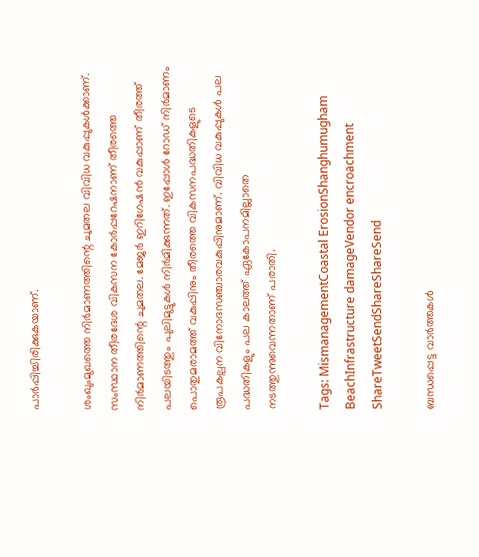പാര്‍പ്പിച്ചിരിക്കുകയാണ്.

ശംഖുംമുഖത്തെ നിര്‍മാണത്തിന്റെ ചുമതല വിവിധ വകുപ്പുകള്‍ക്കാണ്. സംസ്ഥാന തീരദേശ വികസന കോര്‍പ്പറേഷനാണ് തീരത്തെ നിര്‍മാണത്തിന്റെ ചുമതല. മേജര്‍ ഇറിഗേഷന്‍ വകുപ്പാണ് തീരത്ത് പലയിടത്തും പുലിമുട്ടുകള്‍ നിര്‍മിക്കുന്നത്. ഇപ്പോള്‍ റോഡ് നിര്‍മാണം പൊതുമരാമത്ത് വകുപ്പിനും തീരത്തെ വികസനപദ്ധതികളുടെ രൂപകല്പന വിനോദസഞ്ചാരവകുപ്പിനുമാണ്. വിവിധ വകുപ്പുകള്‍ പല പദ്ധതികളും പല കാലത്ത് ഏകോപനമില്ലാതെ നടത്തുന്നുവെന്നതാണ് പരാതി.

Tags: MismanagementCoastal ErosionShanghumugham BeachInfrastructure damageVendor encroachment
ShareTweetSendShareShareSend

ബന്ധപ്പെട്ട വാര്‍ത്തകള്‍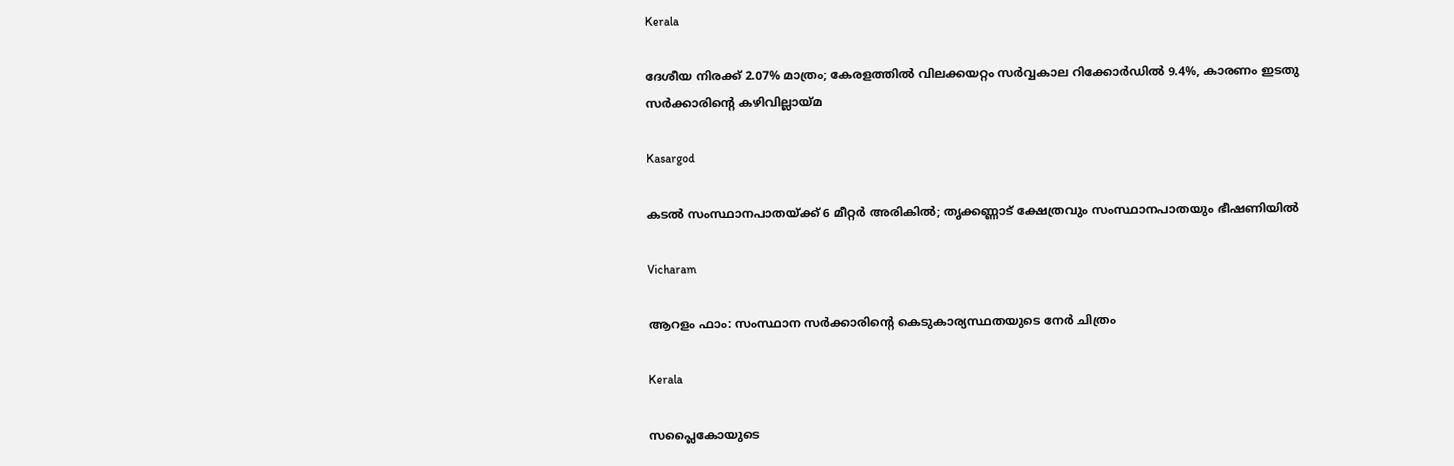Kerala

ദേശീയ നിരക്ക് 2.07% മാത്രം; കേരളത്തിൽ വിലക്കയറ്റം സർവ്വകാല റിക്കോർഡിൽ 9.4%, കാരണം ഇടതു സർക്കാരിന്റെ കഴിവില്ലായ്‌മ

Kasargod

കടല്‍ സംസ്ഥാനപാതയ്‌ക്ക് 6 മീറ്റര്‍ അരികില്‍; തൃക്കണ്ണാട് ക്ഷേത്രവും സംസ്ഥാനപാതയും ഭീഷണിയില്‍

Vicharam

ആറളം ഫാം: സംസ്ഥാന സര്‍ക്കാരിന്റെ കെടുകാര്യസ്ഥതയുടെ നേർ ചിത്രം

Kerala

സപ്ലൈകോയുടെ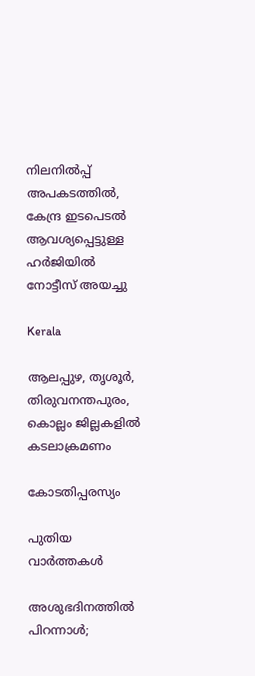നിലനില്‍പ്പ് അപകടത്തില്‍, കേന്ദ്ര ഇടപെടല്‍ ആവശ്യപ്പെട്ടുള്ള ഹര്‍ജിയില്‍ നോട്ടീസ് അയച്ചു

Kerala

ആലപ്പുഴ, തൃശൂര്‍, തിരുവനന്തപുരം, കൊല്ലം ജില്ലകളില്‍ കടലാക്രമണം

കോടതിപ്പരസ്യം

പുതിയ വാര്‍ത്തകള്‍

അശുഭദിനത്തിൽ പിറന്നാൾ;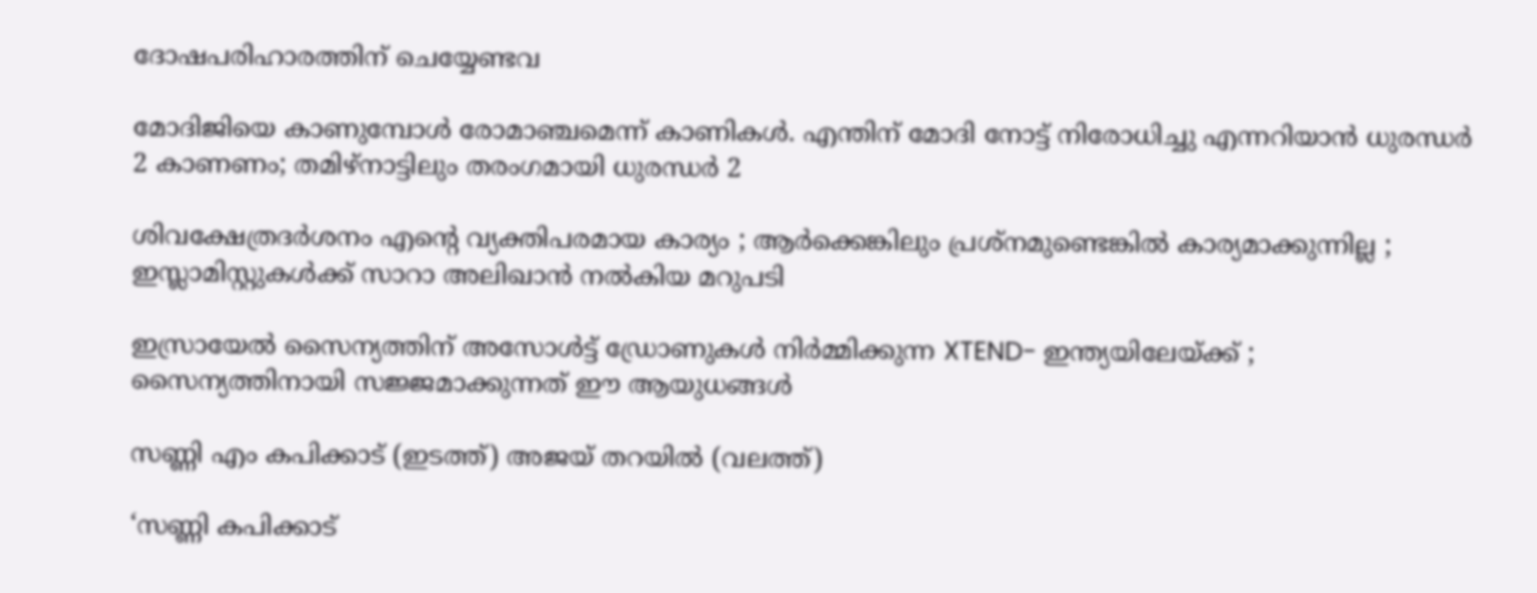ദോഷപരിഹാരത്തിന് ചെയ്യേണ്ടവ

മോദിജിയെ കാണുമ്പോള്‍ രോമാഞ്ചമെന്ന് കാണികള്‍. എന്തിന് മോദി നോട്ട് നിരോധിച്ചു എന്നറിയാന്‍ ധുരന്ധര്‍ 2 കാണണം; തമിഴ്നാട്ടിലും തരംഗമായി ധുരന്ധര്‍ 2

ശിവക്ഷേത്രദർശനം എന്റെ വ്യക്തിപരമായ കാര്യം ; ആർക്കെങ്കിലും പ്രശ്‌നമുണ്ടെങ്കിൽ കാര്യമാക്കുന്നില്ല ; ഇസ്ലാമിസ്റ്റുകൾക്ക് സാറാ അലിഖാൻ നൽകിയ മറുപടി

ഇസ്രായേൽ സൈന്യത്തിന് അസോൾട്ട് ഡ്രോണുകൾ നിർമ്മിക്കുന്ന XTEND- ഇന്ത്യയിലേയ്‌ക്ക് ; സൈന്യത്തിനായി സജ്ജമാക്കുന്നത് ഈ ആയുധങ്ങൾ

സണ്ണി എം കപിക്കാട് (ഇടത്ത്) അജയ് തറയില്‍ (വലത്ത്)

‘സണ്ണി കപിക്കാട്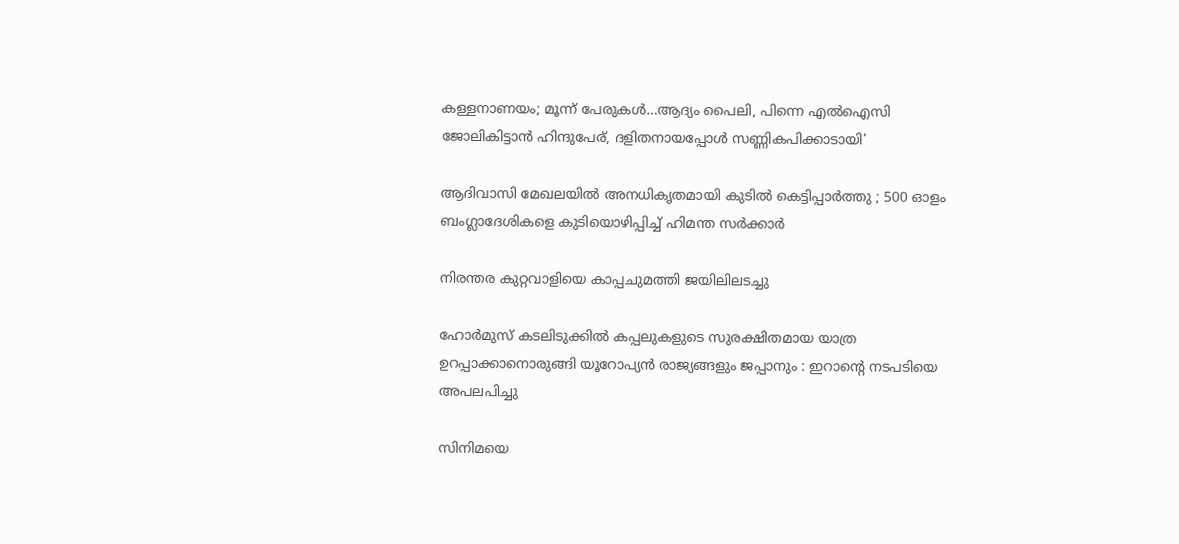കള്ളനാണയം; മൂന്ന് പേരുകള്‍…ആദ്യം പൈലി, പിന്നെ എല്‍ഐസി ജോലികിട്ടാന്‍ ഹിന്ദുപേര്, ദളിതനായപ്പോള്‍ സണ്ണികപിക്കാടായി’

ആദിവാസി മേഖലയിൽ അനധികൃതമായി കുടിൽ കെട്ടിപ്പാർത്തു ; 500 ഓളം ബംഗ്ലാദേശികളെ കുടിയൊഴിപ്പിച്ച് ഹിമന്ത സർക്കാർ

നിരന്തര കുറ്റവാളിയെ കാപ്പചുമത്തി ജയിലിലടച്ചു

ഹോർമുസ് കടലിടുക്കിൽ കപ്പലുകളുടെ സുരക്ഷിതമായ യാത്ര ഉറപ്പാക്കാനൊരുങ്ങി യൂറോപ്യൻ രാജ്യങ്ങളും ജപ്പാനും : ഇറാന്റെ നടപടിയെ അപലപിച്ചു

സിനിമയെ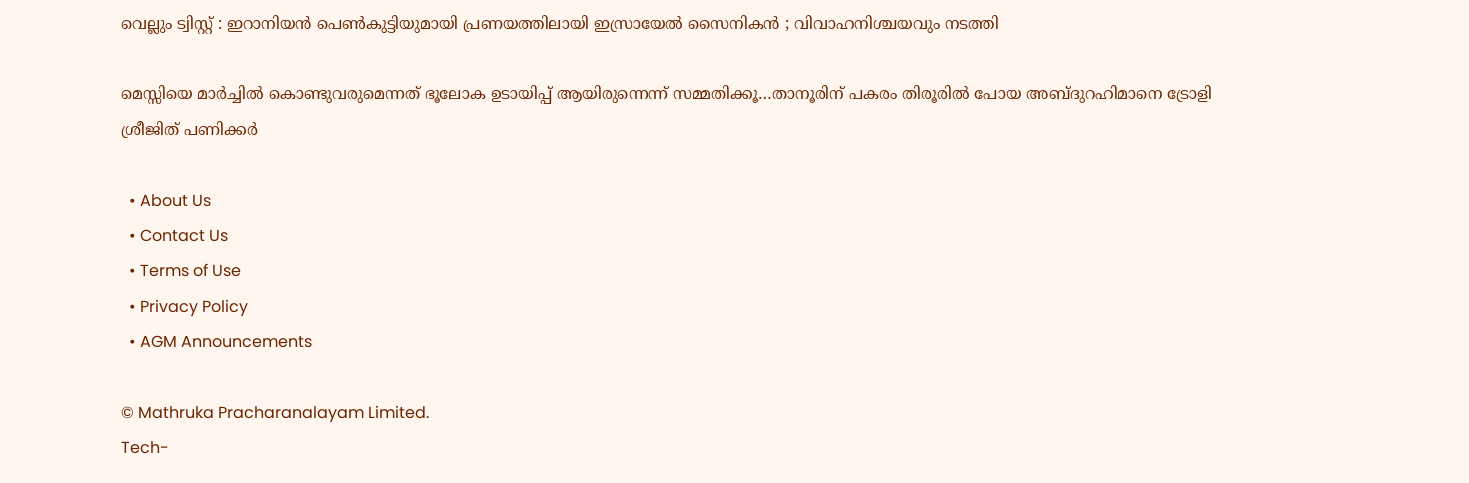വെല്ലും ട്വിസ്റ്റ് : ഇറാനിയൻ പെൺകുട്ടിയുമായി പ്രണയത്തിലായി ഇസ്രായേൽ സൈനികൻ ; വിവാഹനിശ്ചയവും നടത്തി

മെസ്സിയെ മാര്‍ച്ചില്‍ കൊണ്ടുവരുമെന്നത് ഭൂലോക ഉടായിപ്പ് ആയിരുന്നെന്ന് സമ്മതിക്കൂ…താനൂരിന് പകരം തിരൂരില്‍ പോയ അബ്ദുറഹിമാനെ ട്രോളി ശ്രീജിത് പണിക്കര്‍

  • About Us
  • Contact Us
  • Terms of Use
  • Privacy Policy
  • AGM Announcements

© Mathruka Pracharanalayam Limited.
Tech-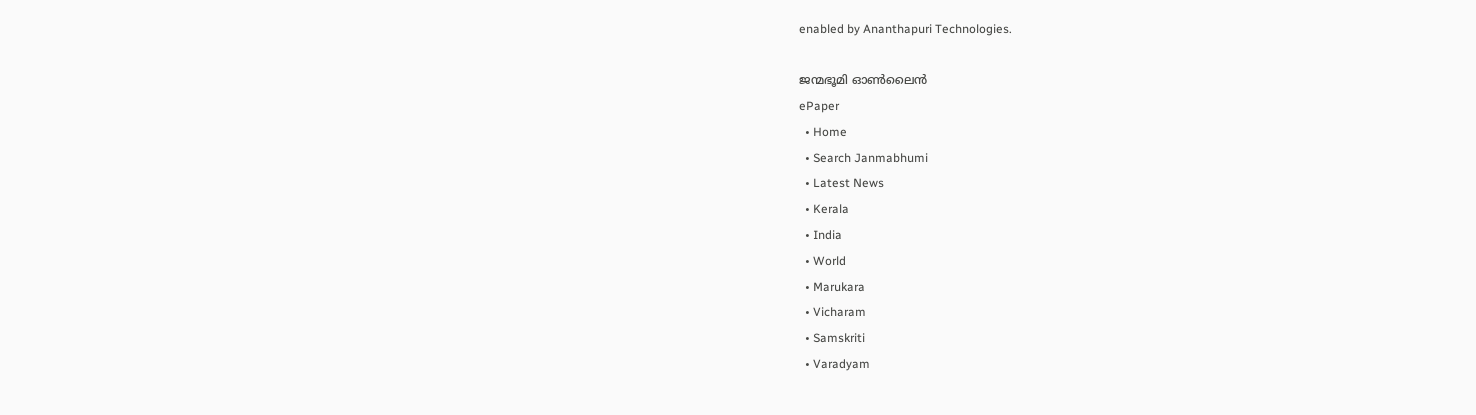enabled by Ananthapuri Technologies.

ജന്മഭൂമി ഓണ്‍ലൈന്‍
ePaper
  • Home
  • Search Janmabhumi
  • Latest News
  • Kerala
  • India
  • World
  • Marukara
  • Vicharam
  • Samskriti
  • Varadyam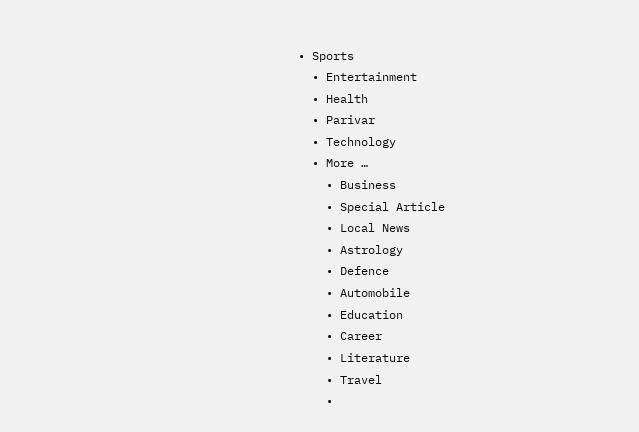• Sports
  • Entertainment
  • Health
  • Parivar
  • Technology
  • More …
    • Business
    • Special Article
    • Local News
    • Astrology
    • Defence
    • Automobile
    • Education
    • Career
    • Literature
    • Travel
    •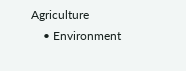Agriculture
    • Environment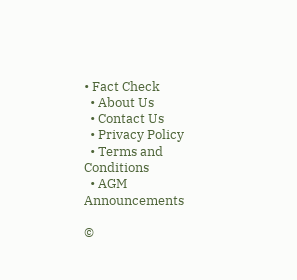• Fact Check
  • About Us
  • Contact Us
  • Privacy Policy
  • Terms and Conditions
  • AGM Announcements

©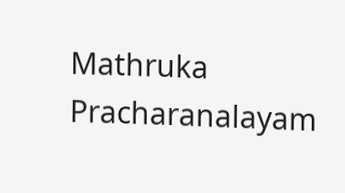Mathruka Pracharanalayam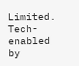Limited.
Tech-enabled by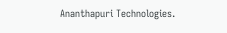Ananthapuri Technologies.